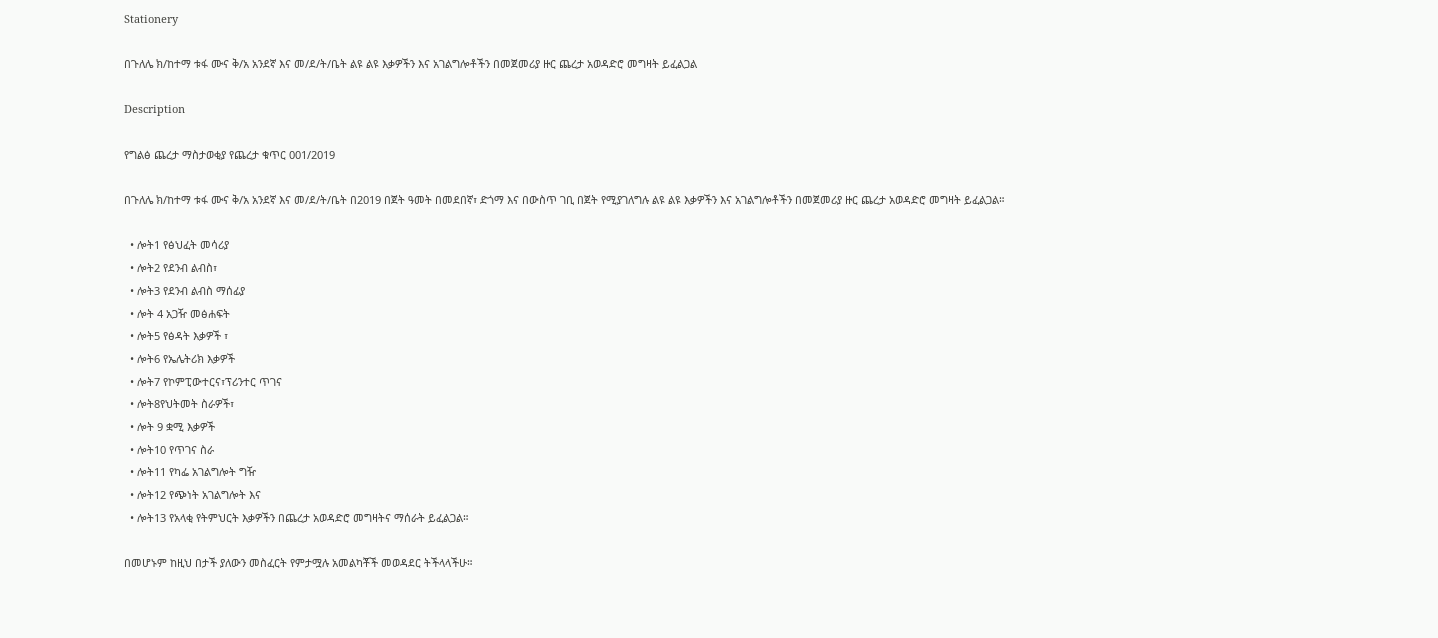Stationery

በጉለሌ ክ/ከተማ ቱፋ ሙና ቅ/አ አንደኛ እና መ/ደ/ት/ቤት ልዩ ልዩ እቃዎችን እና አገልግሎቶችን በመጀመሪያ ዙር ጨረታ አወዳድሮ መግዛት ይፈልጋል

Description

የግልፅ ጨረታ ማስታወቂያ የጨረታ ቁጥር 001/2019

በጉለሌ ክ/ከተማ ቱፋ ሙና ቅ/አ አንደኛ እና መ/ደ/ት/ቤት በ2019 በጀት ዓመት በመደበኛ፣ ድጎማ እና በውስጥ ገቢ በጀት የሚያገለግሉ ልዩ ልዩ እቃዎችን እና አገልግሎቶችን በመጀመሪያ ዙር ጨረታ አወዳድሮ መግዛት ይፈልጋል።

  • ሎት1 የፅህፈት መሳሪያ
  • ሎት2 የደንብ ልብስ፣
  • ሎት3 የደንብ ልብስ ማሰፊያ
  • ሎት 4 አጋዥ መፅሐፍት
  • ሎት5 የፅዳት እቃዎች ፣
  • ሎት6 የኤሌትሪክ እቃዎች
  • ሎት7 የኮምፒውተርና፣ፕሪንተር ጥገና
  • ሎት8የህትመት ስራዎች፣
  • ሎት 9 ቋሚ እቃዎች
  • ሎት10 የጥገና ስራ
  • ሎት11 የካፌ አገልግሎት ግዥ
  • ሎት12 የጭነት አገልግሎት እና
  • ሎት13 የአላቂ የትምህርት እቃዎችን በጨረታ አወዳድሮ መግዛትና ማሰራት ይፈልጋል።

በመሆኑም ከዚህ በታች ያለውን መስፈርት የምታሟሉ አመልካቾች መወዳደር ትችላላችሁ።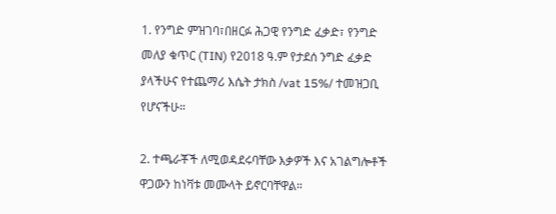1. የንግድ ምዝገባ፣በዘርፉ ሕጋዊ የንግድ ፈቃድ፣ የንግድ መለያ ቁጥር (TIN) የ2018 ዓ.ም የታደሰ ንግድ ፈቃድ ያላችሁና የተጨማሪ እሴት ታክስ /vat 15%/ ተመዝጋቢ የሆናችሁ።

2. ተጫራቾች ለሚወዳደሩባቸው እቃዎች እና አገልግሎቶች ዋጋውን ከነቫቱ መሙላት ይኖርባቸዋል።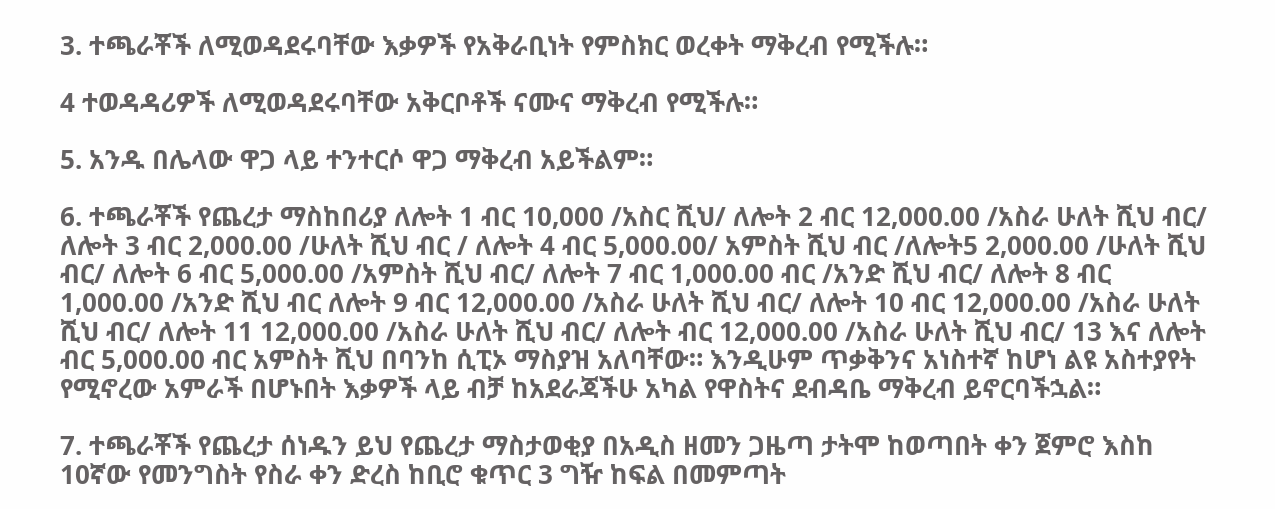3. ተጫራቾች ለሚወዳደሩባቸው እቃዎች የአቅራቢነት የምስክር ወረቀት ማቅረብ የሚችሉ።

4 ተወዳዳሪዎች ለሚወዳደሩባቸው አቅርቦቶች ናሙና ማቅረብ የሚችሉ።

5. አንዱ በሌላው ዋጋ ላይ ተንተርሶ ዋጋ ማቅረብ አይችልም።

6. ተጫራቾች የጨረታ ማስከበሪያ ለሎት 1 ብር 10,000 /አስር ሺህ/ ለሎት 2 ብር 12,000.00 /አስራ ሁለት ሺህ ብር/ ለሎት 3 ብር 2,000.00 /ሁለት ሺህ ብር / ለሎት 4 ብር 5,000.00/ አምስት ሺህ ብር /ለሎት5 2,000.00 /ሁለት ሺህ ብር/ ለሎት 6 ብር 5,000.00 /አምስት ሺህ ብር/ ለሎት 7 ብር 1,000.00 ብር /አንድ ሺህ ብር/ ለሎት 8 ብር 1,000.00 /አንድ ሺህ ብር ለሎት 9 ብር 12,000.00 /አስራ ሁለት ሺህ ብር/ ለሎት 10 ብር 12,000.00 /አስራ ሁለት ሺህ ብር/ ለሎት 11 12,000.00 /አስራ ሁለት ሺህ ብር/ ለሎት ብር 12,000.00 /አስራ ሁለት ሺህ ብር/ 13 እና ለሎት ብር 5,000.00 ብር አምስት ሺህ በባንከ ሲፒኦ ማስያዝ አለባቸው። እንዲሁም ጥቃቅንና አነስተኛ ከሆነ ልዩ አስተያየት የሚኖረው አምራች በሆኑበት እቃዎች ላይ ብቻ ከአደራጃችሁ አካል የዋስትና ደብዳቤ ማቅረብ ይኖርባችኋል።

7. ተጫራቾች የጨረታ ሰነዱን ይህ የጨረታ ማስታወቂያ በአዲስ ዘመን ጋዜጣ ታትሞ ከወጣበት ቀን ጀምሮ እስከ 10ኛው የመንግስት የስራ ቀን ድረስ ከቢሮ ቁጥር 3 ግዥ ከፍል በመምጣት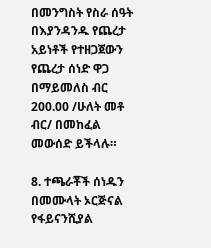በመንግስት የስራ ሰዓት በእያንዳንዱ የጨረታ አይነቶች የተዘጋጀውን የጨረታ ሰነድ ዋጋ በማይመለስ ብር 200.00 /ሁለት መቶ ብር/ በመከፈል መውሰድ ይችላሉ።

8. ተጫራቾች ሰነዱን በመሙላት ኦርጅናል የፋይናንሺያል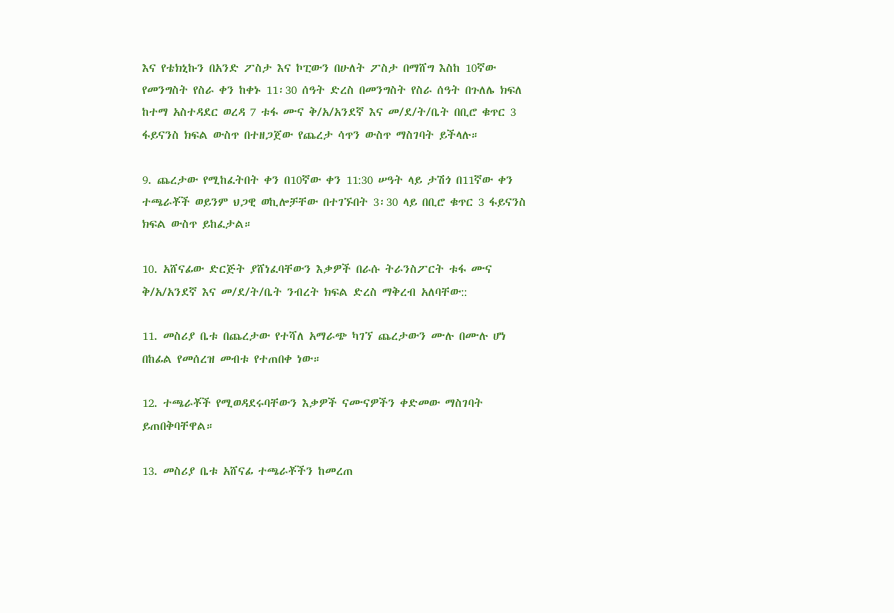እና የቴክኒኩን በአንድ ፖስታ እና ኮፒውን በሁለት ፖስታ በማሸግ እስከ 10ኛው የመንግስት የስራ ቀን ከቀኑ 11፡30 ሰዓት ድረስ በመንግስት የስራ ሰዓት በጉለሌ ክፍለ ከተማ አስተዳደር ወረዳ 7 ቱፋ ሙና ቅ/አ/አንደኛ እና መ/ደ/ት/ቤት በቢሮ ቁጥር 3 ፋይናንስ ክፍል ውስጥ በተዘጋጀው የጨረታ ሳጥን ውስጥ ማስገባት ይችላሉ።

9. ጨረታው የሚከፈትበት ቀን በ10ኛው ቀን 11:30 ሠዓት ላይ ታሽጎ በ11ኛው ቀን ተጫራቾች ወይንም ህጋዊ ወኪሎቻቸው በተገኙበት 3፡30 ላይ በቢሮ ቁጥር 3 ፋይናንስ ክፍል ውስጥ ይከፈታል።

10. አሸናፊው ድርጅት ያሸነፈባቸውን እቃዎች በራሱ ትራንስፖርት ቱፋ ሙና ቅ/አ/አንደኛ እና መ/ደ/ት/ቤት ንብረት ክፍል ድረስ ማቅረብ አለባቸው::

11. መስሪያ ቤቱ በጨረታው የተሻለ አማራጭ ካገኘ ጨረታውን ሙሉ በሙሉ ሆነ በከፊል የመሰረዝ መብቱ የተጠበቀ ነው።

12. ተጫራቾች የሚወዳደሩባቸውን እቃዎች ናሙናዎችን ቀድመው ማስገባት ይጠበቅባቸዋል።

13. መስሪያ ቤቱ አሸናፊ ተጫራቾችን ከመረጠ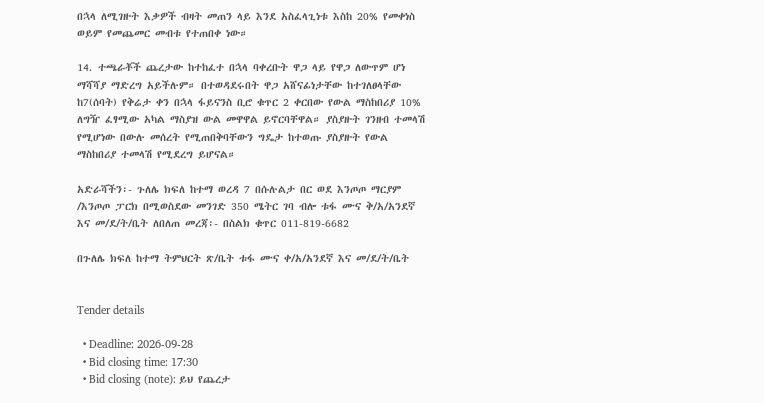በኋላ ለሚገዙት እቃዎች ብዛት መጠን ላይ እንደ አስፈላጊነቱ እስከ 20% የመቀነስ ወይም የመጨመር መብቱ የተጠበቀ ነው።

14. ተጫራቾች ጨረታው ከተከፈተ በኋላ ባቀረቡት ዋጋ ላይ የዋጋ ለውጥም ሆነ ማሻሻያ ማድረግ አይችሉም። በተወዳደሩበት ዋጋ አሸናፊነታቸው ከተገለፀላቸው ከ7(ሰባት) የቅሬታ ቀን በኋላ ፋይናንስ ቢሮ ቁጥር 2 ቀርበው የውል ማስከበሪያ 10% ለግዥ ፈፃሚው አካል ማስያዝ ውል መዋዋል ይኖርባቸዋል። ያስያዙት ገንዘብ ተመላሽ የሚሆነው በውሉ መሰረት የሚጠበቅባቸውን ግዴታ ከተወጡ ያስያዙት የውል ማስከበሪያ ተመላሽ የሚደረግ ይሆናል።

አድራሻችን፡- ጉለሌ ክፍለ ከተማ ወረዳ 7 በሱሉልታ በር ወደ እንጦጦ ማርያም /እንጦጦ ፓርክ በሚወስደው መንገድ 350 ሜትር ገባ ብሎ ቱፋ ሙና ቅ/አ/አንደኛ እና መ/ደ/ት/ቤት ለበለጠ መረጃ፡- በስልክ ቁጥር 011-819-6682

በጉለሌ ክፍለ ከተማ ትምህርት ጽ/ቤት ቱፋ ሙና ቀ/አ/አንደኛ እና መ/ደ/ት/ቤት


Tender details

  • Deadline: 2026-09-28
  • Bid closing time: 17:30
  • Bid closing (note): ይህ የጨረታ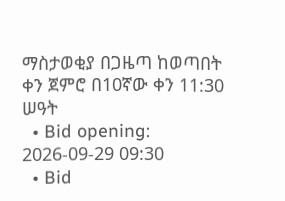ማስታወቂያ በጋዜጣ ከወጣበት ቀን ጀምሮ በ10ኛው ቀን 11:30 ሠዓት
  • Bid opening: 2026-09-29 09:30
  • Bid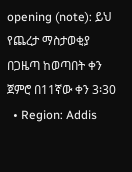opening (note): ይህ የጨረታ ማስታወቂያ በጋዜጣ ከወጣበት ቀን ጀምሮ በ11ኛው ቀን 3፡30
  • Region: Addis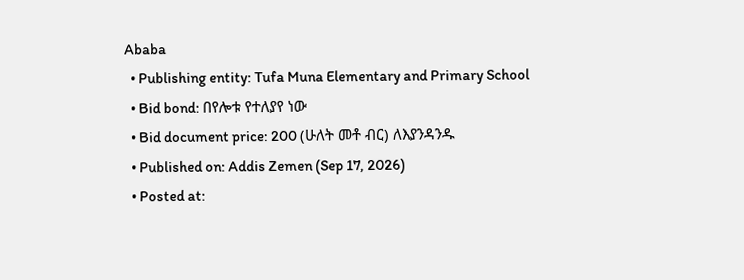Ababa
  • Publishing entity: Tufa Muna Elementary and Primary School
  • Bid bond: በየሎቱ የተለያየ ነው
  • Bid document price: 200 (ሁለት መቶ ብር) ለእያንዳንዱ
  • Published on: Addis Zemen (Sep 17, 2026)
  • Posted at: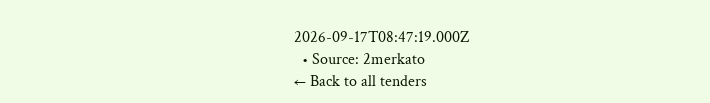2026-09-17T08:47:19.000Z
  • Source: 2merkato
← Back to all tenders